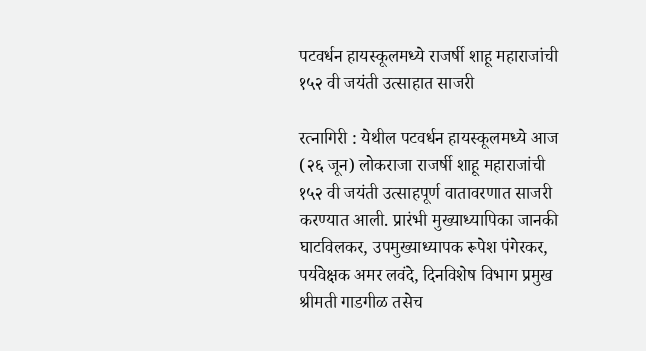पटवर्धन हायस्कूलमध्ये राजर्षी शाहू महाराजांची १५२ वी जयंती उत्साहात साजरी

रत्नागिरी : येथील पटवर्धन हायस्कूलमध्ये आज (२६ जून) लोकराजा राजर्षी शाहू महाराजांची १५२ वी जयंती उत्साहपूर्ण वातावरणात साजरी करण्यात आली. प्रारंभी मुख्याध्यापिका जानकी घाटविलकर, उपमुख्याध्यापक रूपेश पंगेरकर, पर्यवेक्षक अमर लवंदे, दिनविशेष विभाग प्रमुख श्रीमती गाडगीळ तसेच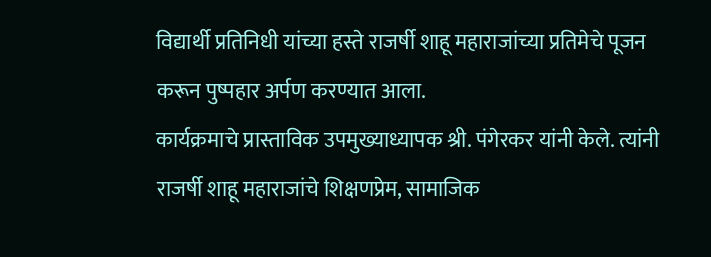विद्यार्थी प्रतिनिधी यांच्या हस्ते राजर्षी शाहू महाराजांच्या प्रतिमेचे पूजन करून पुष्पहार अर्पण करण्यात आला.
कार्यक्रमाचे प्रास्ताविक उपमुख्याध्यापक श्री. पंगेरकर यांनी केले. त्यांनी राजर्षी शाहू महाराजांचे शिक्षणप्रेम, सामाजिक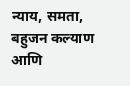न्याय, समता, बहुजन कल्याण आणि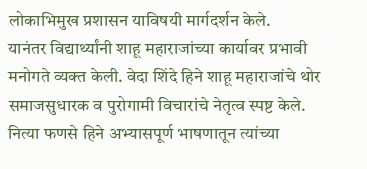लोकाभिमुख प्रशासन याविषयी मार्गदर्शन केले.
यानंतर विद्यार्थ्यांनी शाहू महाराजांच्या कार्यावर प्रभावी मनोगते व्यक्त केली. वेदा शिंदे हिने शाहू महाराजांचे थोर समाजसुधारक व पुरोगामी विचारांचे नेतृत्व स्पष्ट केले. नित्या फणसे हिने अभ्यासपूर्ण भाषणातून त्यांच्या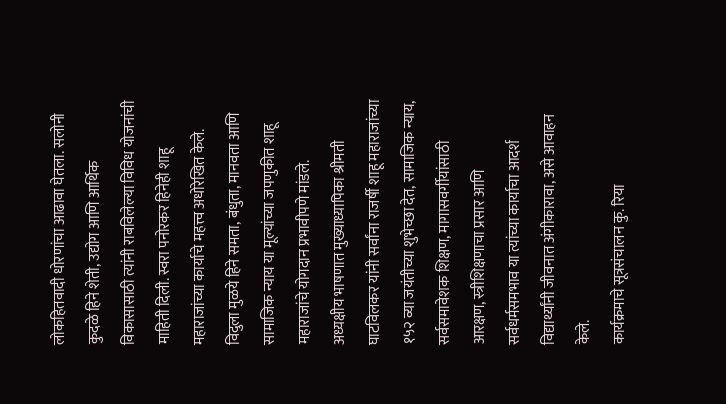लोकहितवादी धोरणांचा आढावा घेतला. सलोनी कुदळे हिने शेती, उद्योग आणि आर्थिक विकासासाठी त्यांनी राबविलेल्या विविध योजनांची माहिती दिली. स्वरा पनोरकर हिनेही शाहू महाराजांच्या कार्याचे महत्त्व अधोरेखित केले. विदुला मुळये हिने समता, बंधुता, मानवता आणि सामाजिक न्याय या मूल्यांच्या जपणुकीत शाहू महाराजांचे योगदान प्रभावीपणे मांडले.
अध्यक्षीय भाषणात मुख्याध्यापिका श्रीमती घाटविलकर यांनी सर्वांना राजर्षी शाहू महाराजांच्या १५२ व्या जयंतीच्या शुभेच्छा देत, सामाजिक न्याय, सर्वसमावेशक शिक्षण, मागासवर्गीयांसाठी आरक्षण, स्त्रीशिक्षणाचा प्रसार आणि सर्वधर्मसमभाव या त्यांच्या कार्याचा आदर्श विद्यार्थ्यांनी जीवनात अंगीकारावा, असे आवाहन केले.
कार्यक्रमाचे सूत्रसंचालन कु. रिया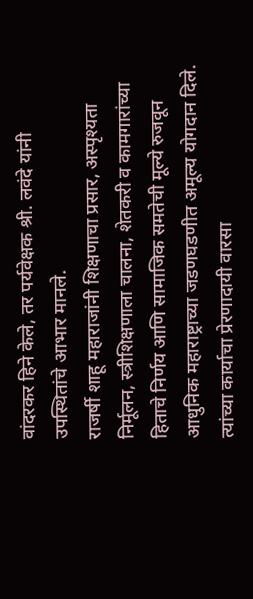वांदरकर हिने केले, तर पर्यवेक्षक श्री. लवंदे यांनी उपस्थितांचे आभार मानले.
राजर्षी शाहू महाराजांनी शिक्षणाचा प्रसार, अस्पृश्यता निर्मूलन, स्त्रीशिक्षणाला चालना, शेतकरी व कामगारांच्या हिताचे निर्णय आणि सामाजिक समतेची मूल्ये रुजवून आधुनिक महाराष्ट्राच्या जडणघडणीत अमूल्य योगदान दिले. त्यांच्या कार्याचा प्रेरणादायी वारसा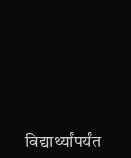विद्यार्थ्यांपर्यंत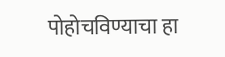पोहोचविण्याचा हा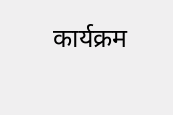कार्यक्रम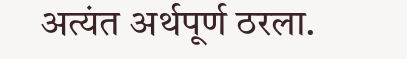अत्यंत अर्थपूर्ण ठरला.